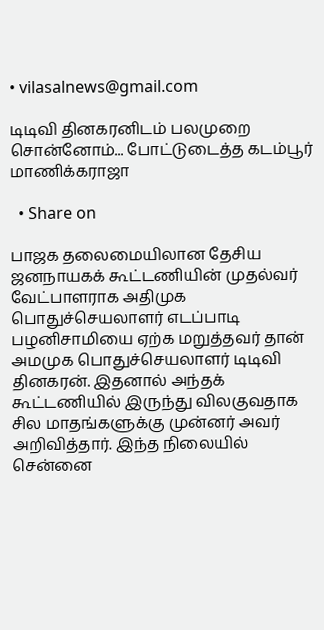• vilasalnews@gmail.com

டிடிவி தினகரனிடம் பலமுறை சொன்னோம்... போட்டுடைத்த கடம்பூர் மாணிக்கராஜா

  • Share on

பாஜக தலைமையிலான தேசிய ஜனநாயகக் கூட்டணியின் முதல்வர் வேட்பாளராக அதிமுக பொதுச்செயலாளர் எடப்பாடி பழனிசாமியை ஏற்க மறுத்தவர் தான் அமமுக பொதுச்செயலாளர் டிடிவி தினகரன். இதனால் அந்தக் கூட்டணியில் இருந்து விலகுவதாக சில மாதங்களுக்கு முன்னர் அவர் அறிவித்தார். இந்த நிலையில் சென்னை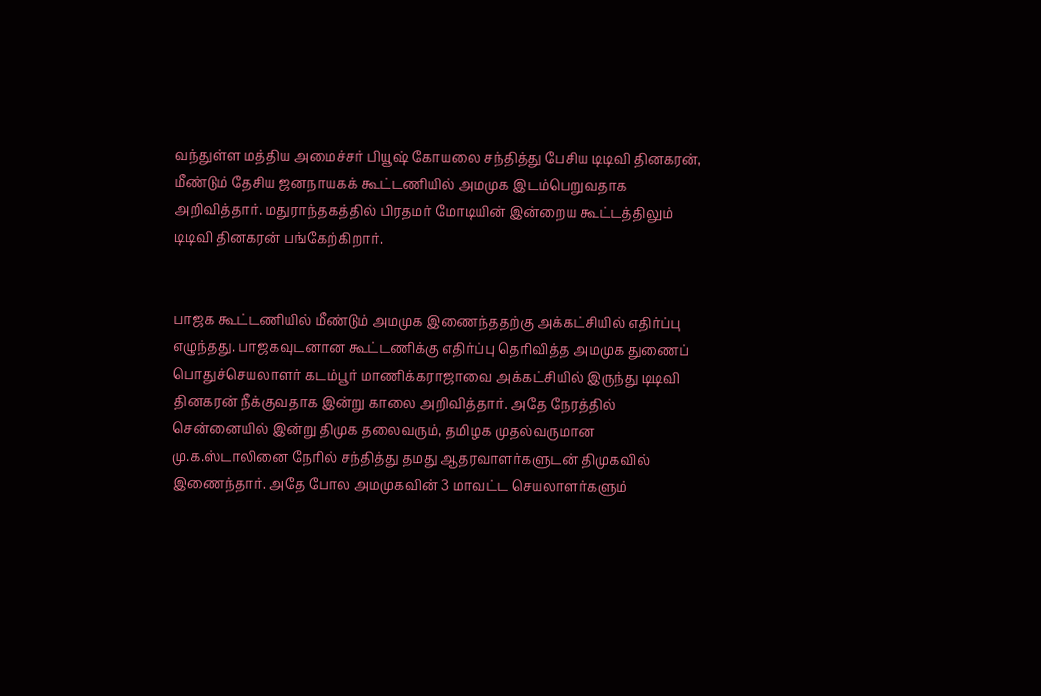வந்துள்ள மத்திய அமைச்சர் பியூஷ் கோயலை சந்தித்து பேசிய டிடிவி தினகரன், மீண்டும் தேசிய ஜனநாயகக் கூட்டணியில் அமமுக இடம்பெறுவதாக அறிவித்தார். மதுராந்தகத்தில் பிரதமர் மோடியின் இன்றைய கூட்டத்திலும் டிடிவி தினகரன் பங்கேற்கிறார்.


பாஜக கூட்டணியில் மீண்டும் அமமுக இணைந்ததற்கு அக்கட்சியில் எதிர்ப்பு எழுந்தது. பாஜகவுடனான கூட்டணிக்கு எதிர்ப்பு தெரிவித்த அமமுக துணைப் பொதுச்செயலாளர் கடம்பூர் மாணிக்கராஜாவை அக்கட்சியில் இருந்து டிடிவி தினகரன் நீக்குவதாக இன்று காலை அறிவித்தார். அதே நேரத்தில் சென்னையில் இன்று திமுக தலைவரும், தமிழக முதல்வருமான மு.க.ஸ்டாலினை நேரில் சந்தித்து தமது ஆதரவாளர்களுடன் திமுகவில் இணைந்தார். அதே போல அமமுகவின் 3 மாவட்ட செயலாளர்களும்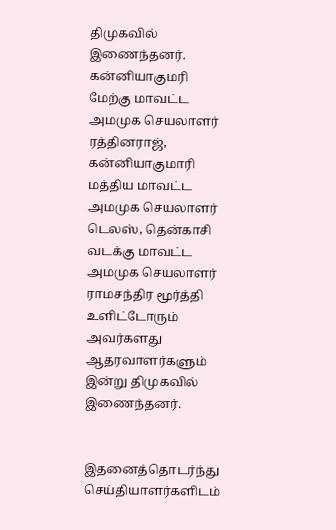திமுகவில் இணைந்தனர். கன்னியாகுமரி மேற்கு மாவட்ட அமமுக செயலாளர் ரத்தினராஜ், கன்னியாகுமாரி மத்திய மாவட்ட அமமுக செயலாளர் டெலஸ், தென்காசி வடக்கு மாவட்ட அமமுக செயலாளர் ராமசந்திர மூர்த்தி உளிட்டோரும் அவர்களது ஆதரவாளர்களும் இன்று திமுகவில் இணைந்தனர்.


இதனைத்தொடர்ந்து செய்தியாளர்களிடம்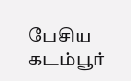பேசிய கடம்பூர்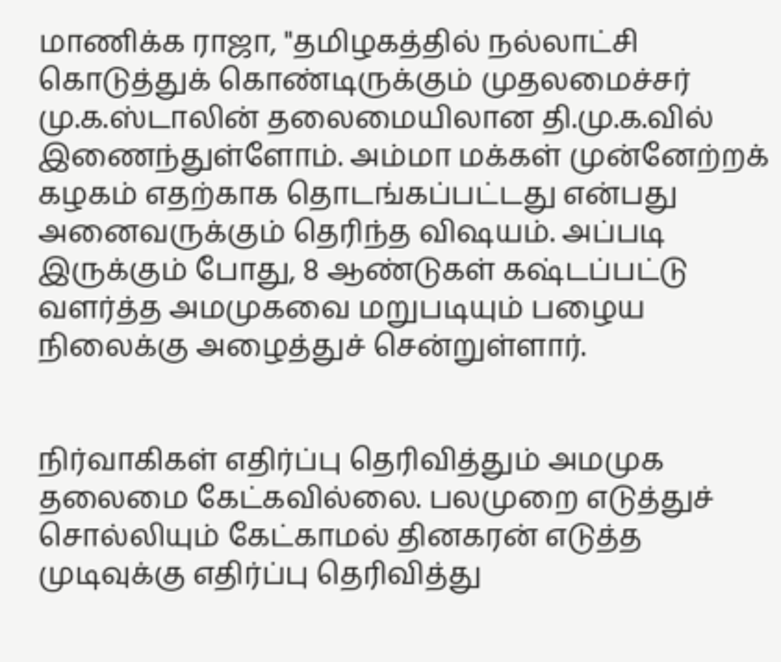மாணிக்க ராஜா, "தமிழகத்தில் நல்லாட்சி கொடுத்துக் கொண்டிருக்கும் முதலமைச்சர் மு.க.ஸ்டாலின் தலைமையிலான தி.மு.க.வில் இணைந்துள்ளோம். அம்மா மக்கள் முன்னேற்றக் கழகம் எதற்காக தொடங்கப்பட்டது என்பது அனைவருக்கும் தெரிந்த விஷயம். அப்படி இருக்கும் போது, 8 ஆண்டுகள் கஷ்டப்பட்டு வளர்த்த அமமுகவை மறுபடியும் பழைய நிலைக்கு அழைத்துச் சென்றுள்ளார்.


நிர்வாகிகள் எதிர்ப்பு தெரிவித்தும் அமமுக தலைமை கேட்கவில்லை. பலமுறை எடுத்துச் சொல்லியும் கேட்காமல் தினகரன் எடுத்த முடிவுக்கு எதிர்ப்பு தெரிவித்து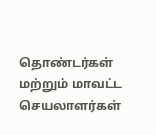தொண்டர்கள் மற்றும் மாவட்ட செயலாளர்கள்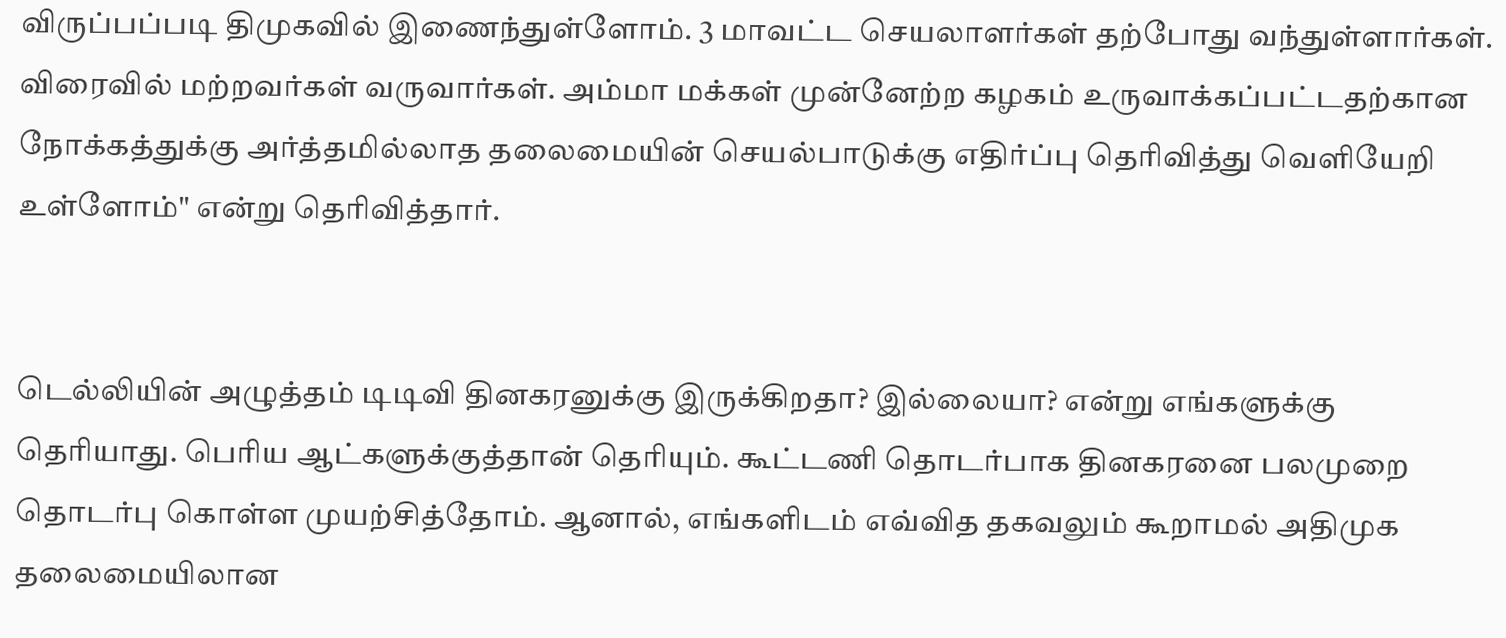விருப்பப்படி திமுகவில் இணைந்துள்ளோம். 3 மாவட்ட செயலாளர்கள் தற்போது வந்துள்ளார்கள். விரைவில் மற்றவர்கள் வருவார்கள். அம்மா மக்கள் முன்னேற்ற கழகம் உருவாக்கப்பட்டதற்கான நோக்கத்துக்கு அர்த்தமில்லாத தலைமையின் செயல்பாடுக்கு எதிர்ப்பு தெரிவித்து வெளியேறி உள்ளோம்" என்று தெரிவித்தார்.


டெல்லியின் அழுத்தம் டிடிவி தினகரனுக்கு இருக்கிறதா? இல்லையா? என்று எங்களுக்கு தெரியாது. பெரிய ஆட்களுக்குத்தான் தெரியும். கூட்டணி தொடர்பாக தினகரனை பலமுறை தொடர்பு கொள்ள முயற்சித்தோம். ஆனால், எங்களிடம் எவ்வித தகவலும் கூறாமல் அதிமுக தலைமையிலான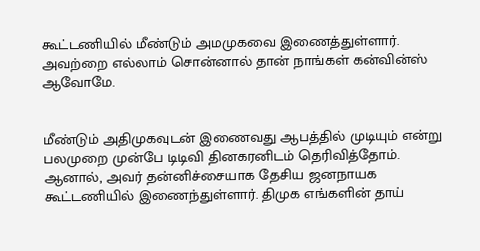கூட்டணியில் மீண்டும் அமமுகவை இணைத்துள்ளார். அவற்றை எல்லாம் சொன்னால் தான் நாங்கள் கன்வின்ஸ் ஆவோமே.


மீண்டும் அதிமுகவுடன் இணைவது ஆபத்தில் முடியும் என்று பலமுறை முன்பே டிடிவி தினகரனிடம் தெரிவித்தோம். ஆனால், அவர் தன்னிச்சையாக தேசிய ஜனநாயக கூட்டணியில் இணைந்துள்ளார். திமுக எங்களின் தாய்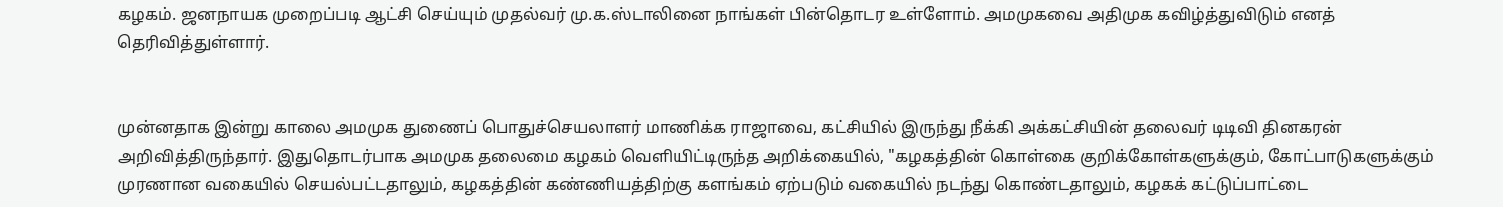கழகம். ஜனநாயக முறைப்படி ஆட்சி செய்யும் முதல்வர் மு.க.ஸ்டாலினை நாங்கள் பின்தொடர உள்ளோம். அமமுகவை அதிமுக கவிழ்த்துவிடும் எனத் தெரிவித்துள்ளார்.


முன்னதாக இன்று காலை அமமுக துணைப் பொதுச்செயலாளர் மாணிக்க ராஜாவை, கட்சியில் இருந்து நீக்கி அக்கட்சியின் தலைவர் டிடிவி தினகரன் அறிவித்திருந்தார். இதுதொடர்பாக அமமுக தலைமை கழகம் வெளியிட்டிருந்த அறிக்கையில், "கழகத்தின் கொள்கை குறிக்கோள்களுக்கும், கோட்பாடுகளுக்கும் முரணான வகையில் செயல்பட்டதாலும், கழகத்தின் கண்ணியத்திற்கு களங்கம் ஏற்படும் வகையில் நடந்து கொண்டதாலும், கழகக் கட்டுப்பாட்டை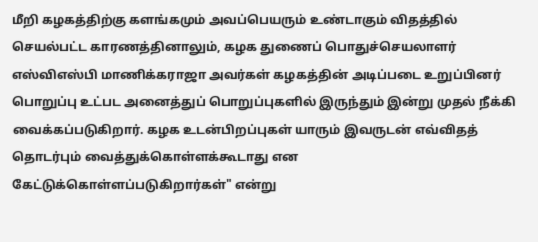மீறி கழகத்திற்கு களங்கமும் அவப்பெயரும் உண்டாகும் விதத்தில் செயல்பட்ட காரணத்தினாலும், கழக துணைப் பொதுச்செயலாளர் எஸ்விஎஸ்பி மாணிக்கராஜா அவர்கள் கழகத்தின் அடிப்படை உறுப்பினர் பொறுப்பு உட்பட அனைத்துப் பொறுப்புகளில் இருந்தும் இன்று முதல் நீக்கி வைக்கப்படுகிறார். கழக உடன்பிறப்புகள் யாரும் இவருடன் எவ்விதத் தொடர்பும் வைத்துக்கொள்ளக்கூடாது என கேட்டுக்கொள்ளப்படுகிறார்கள்" என்று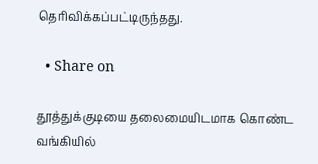தெரிவிக்கப்பட்டிருந்தது.

  • Share on

தூத்துக்குடியை தலைமையிடமாக கொண்ட வங்கியில்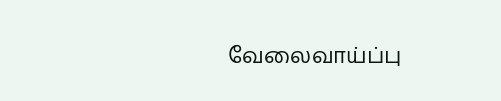வேலைவாய்ப்பு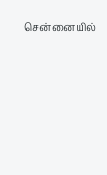சென்னையில்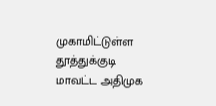முகாமிட்டுள்ள தூத்துக்குடி மாவட்ட அதிமுக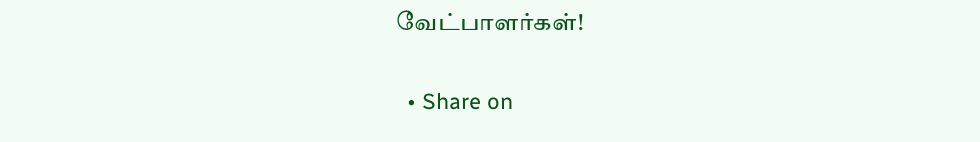வேட்பாளர்கள்!

  • Share on